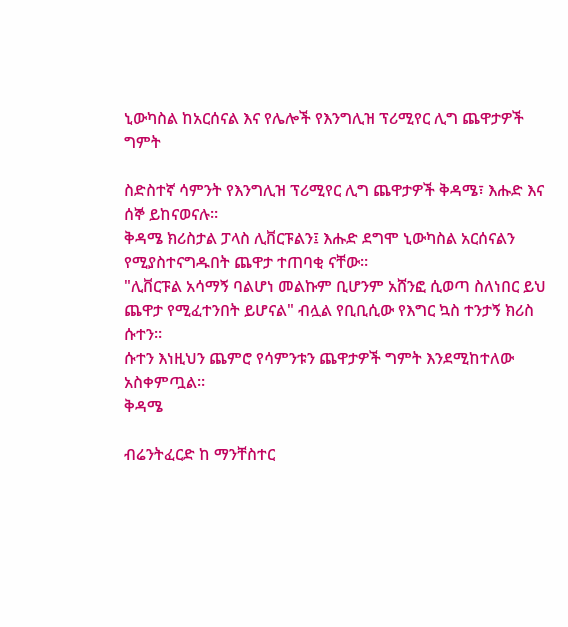ኒውካስል ከአርሰናል እና የሌሎች የእንግሊዝ ፕሪሚየር ሊግ ጨዋታዎች ግምት

ስድስተኛ ሳምንት የእንግሊዝ ፕሪሚየር ሊግ ጨዋታዎች ቅዳሜ፣ እሑድ እና ሰኞ ይከናወናሉ።
ቅዳሜ ክሪስታል ፓላስ ሊቨርፑልን፤ እሑድ ደግሞ ኒውካስል አርሰናልን የሚያስተናግዱበት ጨዋታ ተጠባቂ ናቸው።
"ሊቨርፑል አሳማኝ ባልሆነ መልኩም ቢሆንም አሸንፎ ሲወጣ ስለነበር ይህ ጨዋታ የሚፈተንበት ይሆናል" ብሏል የቢቢሲው የእግር ኳስ ተንታኝ ክሪስ ሱተን።
ሱተን እነዚህን ጨምሮ የሳምንቱን ጨዋታዎች ግምት እንደሚከተለው አስቀምጧል።
ቅዳሜ

ብሬንትፈርድ ከ ማንቸስተር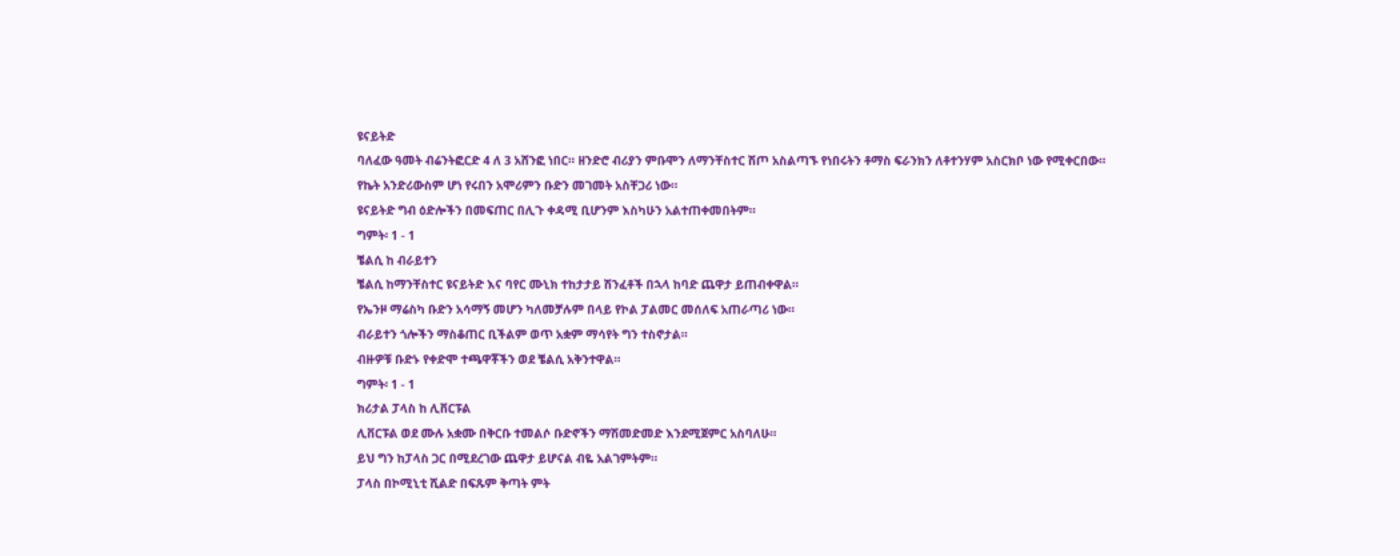ዩናይትድ
ባለፈው ዓመት ብሬንትፎርድ 4 ለ 3 አሸንፎ ነበር። ዘንድሮ ብሪያን ምቡሞን ለማንቸስተር ሽጦ አስልጣኙ የነበሩትን ቶማስ ፍራንክን ለቶተንሃም አስርክቦ ነው የሚቀርበው።
የኬት አንድሪውስም ሆነ የሩበን አሞሪምን ቡድን መገመት አስቸጋሪ ነው።
ዩናይትድ ግብ ዕድሎችን በመፍጠር በሊጉ ቀዳሚ ቢሆንም እስካሁን አልተጠቀመበትም።
ግምት፡ 1 - 1
ቼልሲ ከ ብራይተን
ቼልሲ ከማንቸስተር ዩናይትድ እና ባየር ሙኒክ ተከታታይ ሽንፈቶች በኋላ ከባድ ጨዋታ ይጠብቀዋል።
የኤንዞ ማሬስካ ቡድን አሳማኝ መሆን ካለመቻሉም በላይ የኮል ፓልመር መሰለፍ አጠራጣሪ ነው።
ብራይተን ጎሎችን ማስቆጠር ቢችልም ወጥ አቋም ማሳየት ግን ተስኖታል።
ብዙዎቹ ቡድኑ የቀድሞ ተጫዋቾችን ወደ ቼልሲ አቅንተዋል።
ግምት፡ 1 - 1
ክሪታል ፓላስ ከ ሊቨርፑል
ሊቨርፑል ወደ ሙሉ አቋሙ በቅርቡ ተመልሶ ቡድኖችን ማሽመድመድ እንደሚጀምር አስባለሁ።
ይህ ግን ከፓላስ ጋር በሚደረገው ጨዋታ ይሆናል ብዬ አልገምትም።
ፓላስ በኮሚኒቲ ሺልድ በፍጹም ቅጣት ምት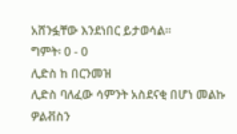አሸንፏቸው እንደነበር ይታወሳል።
ግምት፡ 0 - 0
ሊድስ ከ በርንመዝ
ሊድስ ባለፈው ሳምንት አስደናቂ በሆነ መልኩ ዎልቭስን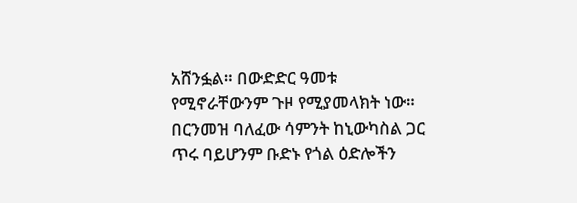አሸንፏል። በውድድር ዓመቱ የሚኖራቸውንም ጉዞ የሚያመላክት ነው።
በርንመዝ ባለፈው ሳምንት ከኒውካስል ጋር ጥሩ ባይሆንም ቡድኑ የጎል ዕድሎችን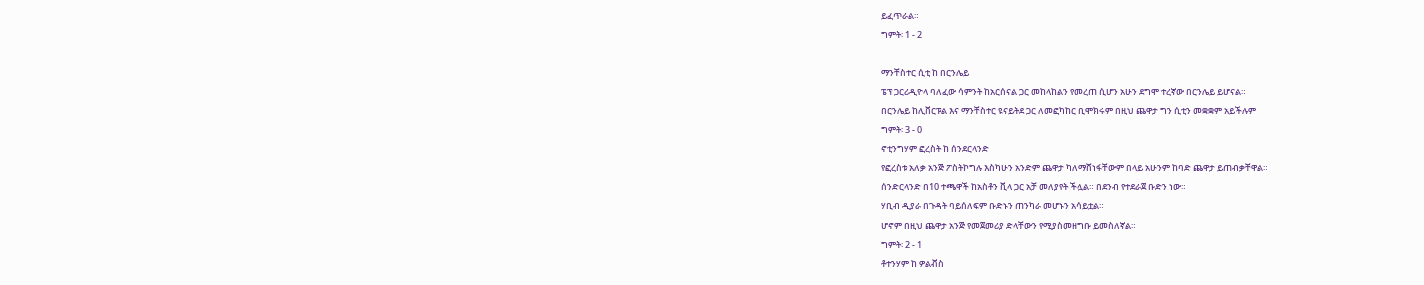ይፈጥራል።
ግምት፡ 1 - 2

ማንቸስተር ሲቲ ከ በርንሌይ
ፔፕ ጋርሪዲዮላ ባለፈው ሳምንት ከአርሰናል ጋር መከላከልን የመረጠ ሲሆን አሁን ደግሞ ተረኛው በርንሌይ ይሆናል።
በርንሌይ ከሊቨርፑል እና ማንቸስተር ዩናይትደ ጋር ለመፎካከር ቢሞክሩም በዚህ ጨዋታ ግን ሲቲን መቋቋም አይችሉም
ግምት፡ 3 - 0
ኖቲንግሃም ፎረስት ከ ሰንደርላንድ
የፎረስቱ አለቃ አንጅ ፖስትኮግሉ እስካሁን አንድም ጨዋታ ካለማሸነፋቸውም በላይ አሁንም ከባድ ጨዋታ ይጠብቃቸዋል።
ሰንድርላንድ በ10 ተጫዋች ከአስቶን ቪላ ጋር አቻ መለያየት ችሏል። በደንብ የተደራጀ ቡድን ነው።
ሃቢብ ዲያራ በጉዳት ባይሰለፍም ቡድኑን ጠንካራ መሆኑን አሳይቷል።
ሆኖም በዚህ ጨዋታ አንጅ የመጀመሪያ ድላቸውን የሚያስመዘግቡ ይመስለኛል።
ግምት፡ 2 - 1
ቶተንሃም ከ ዎልቭስ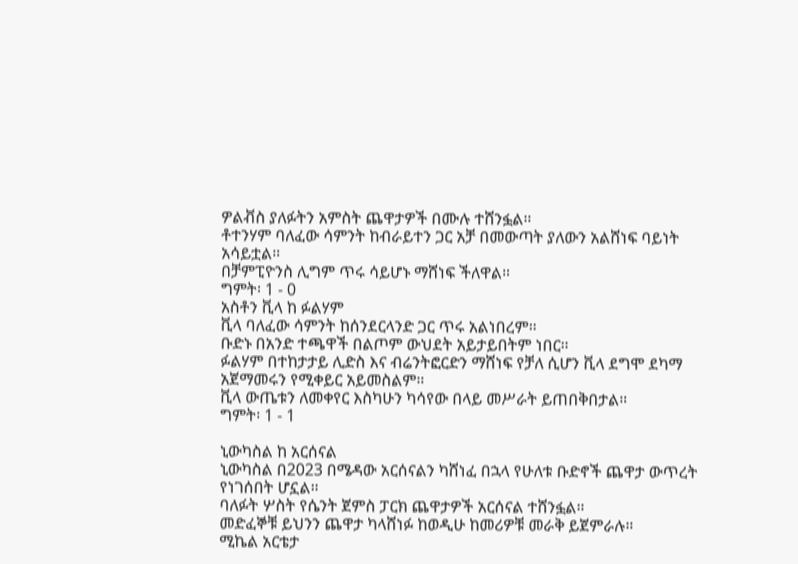ዎልቭስ ያለፉትን አምስት ጨዋታዎች በሙሉ ተሸንፏል።
ቶተንሃም ባለፈው ሳምንት ከብራይተን ጋር አቻ በመውጣት ያለውን አልሸነፍ ባይነት አሳይቷል።
በቻምፒዮንስ ሊግም ጥሩ ሳይሆኑ ማሸነፍ ችለዋል።
ግምት፡ 1 - 0
አስቶን ቪላ ከ ፉልሃም
ቪላ ባለፈው ሳምንት ከሰንደርላንድ ጋር ጥሩ አልነበረም።
ቡድኑ በአንድ ተጫዋች በልጦም ውህደት አይታይበትም ነበር።
ፉልሃም በተከታታይ ሊድስ እና ብሬንትፎርድን ማሸነፍ የቻለ ሲሆን ቪላ ደግሞ ደካማ አጀማመሩን የሚቀይር አይመስልም።
ቪላ ውጤቱን ለመቀየር እስካሁን ካሳየው በላይ መሥራት ይጠበቅበታል።
ግምት፡ 1 - 1

ኒውካስል ከ አርሰናል
ኒውካስል በ2023 በሜዳው አርሰናልን ካሸነፈ በኋላ የሁለቱ ቡድኖች ጨዋታ ውጥረት የነገሰበት ሆኗል።
ባለፉት ሦስት የሴንት ጀምስ ፓርክ ጨዋታዎች አርሰናል ተሸንፏል።
መድፈኞቹ ይህንን ጨዋታ ካላሸነፉ ከወዲሁ ከመሪዎቹ መራቅ ይጀምራሉ።
ሚኬል አርቴታ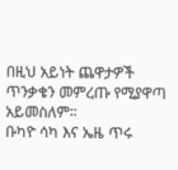በዚህ አይነት ጨዋታዎች ጥንቃቄን መምረጡ የሚያዋጣ አይመስለም።
ቡካዮ ሳካ እና ኤዜ ጥሩ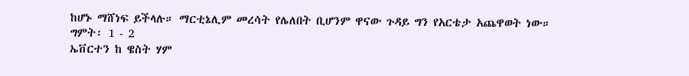ከሆኑ ማሸነፍ ይችላሉ። ማርቲኔሊም መረሳት የሌለበት ቢሆንም ዋናው ጉዳይ ግን የአርቴታ አጨዋወት ነው።
ግምት፡ 1 - 2
ኤቨርተን ከ ዌስት ሃም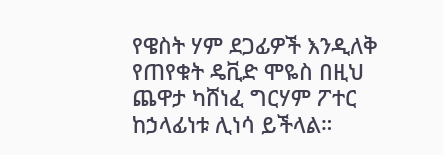የዌስት ሃም ደጋፊዎች እንዲለቅ የጠየቁት ዴቪድ ሞዬስ በዚህ ጨዋታ ካሸነፈ ግርሃም ፖተር ከኃላፊነቱ ሊነሳ ይችላል።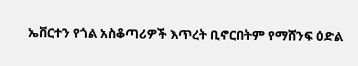ኤቨርተን የጎል አስቆጣሪዎች እጥረት ቢኖርበትም የማሸንፍ ዕድል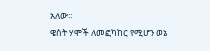አለው።
ዌስት ሃሞች ለመፎካከር የሚሆን ወኔ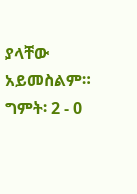ያላቸው አይመስልም።
ግምት፡ 2 - 0